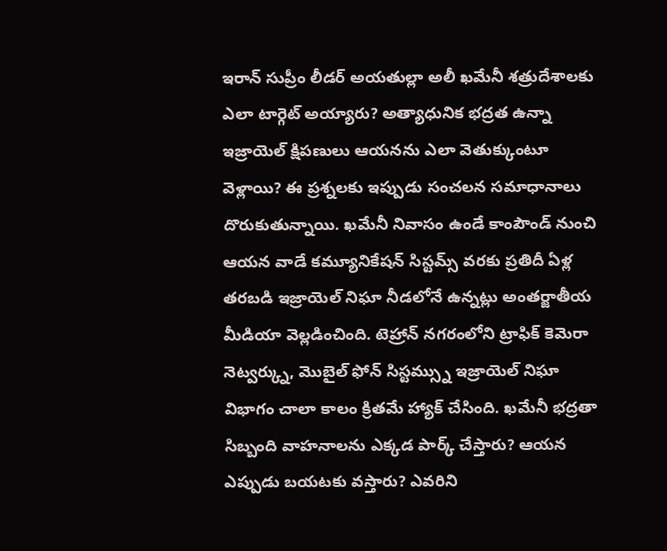ఇరాన్ సుప్రీం లీడర్ అయతుల్లా అలీ ఖమేనీ శత్రుదేశాలకు ఎలా టార్గెట్ అయ్యారు? అత్యాధునిక భద్రత ఉన్నా ఇజ్రాయెల్ క్షిపణులు ఆయనను ఎలా వెతుక్కుంటూ వెళ్లాయి? ఈ ప్రశ్నలకు ఇప్పుడు సంచలన సమాధానాలు దొరుకుతున్నాయి. ఖమేనీ నివాసం ఉండే కాంపౌండ్ నుంచి ఆయన వాడే కమ్యూనికేషన్ సిస్టమ్స్ వరకు ప్రతిదీ ఏళ్ల తరబడి ఇజ్రాయెల్ నిఘా నీడలోనే ఉన్నట్లు అంతర్జాతీయ మీడియా వెల్లడించింది. టెహ్రాన్ నగరంలోని ట్రాఫిక్ కెమెరా నెట్వర్క్ను, మొబైల్ ఫోన్ సిస్టమ్స్ను ఇజ్రాయెల్ నిఘా విభాగం చాలా కాలం క్రితమే హ్యాక్ చేసింది. ఖమేనీ భద్రతా సిబ్బంది వాహనాలను ఎక్కడ పార్క్ చేస్తారు? ఆయన ఎప్పుడు బయటకు వస్తారు? ఎవరిని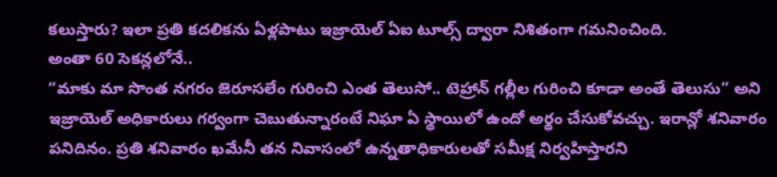కలుస్తారు? ఇలా ప్రతి కదలికను ఏళ్లపాటు ఇజ్రాయెల్ ఏఐ టూల్స్ ద్వారా నిశితంగా గమనించింది.
అంతా 60 సెకన్లలోనే..
“మాకు మా సొంత నగరం జెరూసలేం గురించి ఎంత తెలుసో.. టెహ్రాన్ గల్లీల గురించి కూడా అంతే తెలుసు” అని ఇజ్రాయెల్ అధికారులు గర్వంగా చెబుతున్నారంటే నిఘా ఏ స్థాయిలో ఉందో అర్థం చేసుకోవచ్చు. ఇరాన్లో శనివారం పనిదినం. ప్రతి శనివారం ఖమేనీ తన నివాసంలో ఉన్నతాధికారులతో సమీక్ష నిర్వహిస్తారని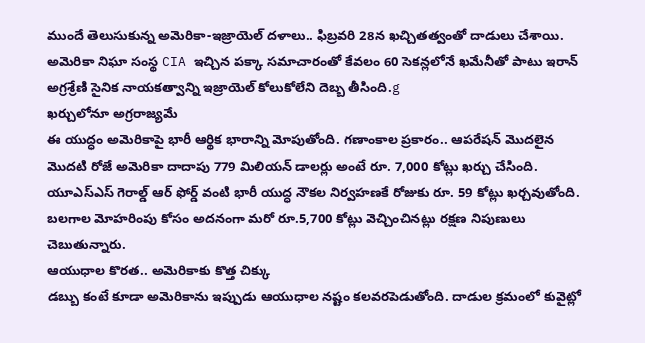ముందే తెలుసుకున్న అమెరికా-ఇజ్రాయెల్ దళాలు.. ఫిబ్రవరి 28న ఖచ్చితత్వంతో దాడులు చేశాయి. అమెరికా నిఘా సంస్థ CIA ఇచ్చిన పక్కా సమాచారంతో కేవలం 60 సెకన్లలోనే ఖమేనీతో పాటు ఇరాన్ అగ్రశ్రేణి సైనిక నాయకత్వాన్ని ఇజ్రాయెల్ కోలుకోలేని దెబ్బ తీసింది.g
ఖర్చులోనూ అగ్రరాజ్యమే
ఈ యుద్ధం అమెరికాపై భారీ ఆర్థిక భారాన్ని మోపుతోంది. గణాంకాల ప్రకారం.. ఆపరేషన్ మొదలైన మొదటి రోజే అమెరికా దాదాపు 779 మిలియన్ డాలర్లు అంటే రూ. 7,000 కోట్లు ఖర్చు చేసింది. యూఎస్ఎస్ గెరాల్డ్ ఆర్ ఫోర్డ్ వంటి భారీ యుద్ధ నౌకల నిర్వహణకే రోజుకు రూ. 59 కోట్లు ఖర్చవుతోంది. బలగాల మోహరింపు కోసం అదనంగా మరో రూ.5,700 కోట్లు వెచ్చించినట్లు రక్షణ నిపుణులు చెబుతున్నారు.
ఆయుధాల కొరత.. అమెరికాకు కొత్త చిక్కు
డబ్బు కంటే కూడా అమెరికాను ఇప్పుడు ఆయుధాల నష్టం కలవరపెడుతోంది. దాడుల క్రమంలో కువైట్లో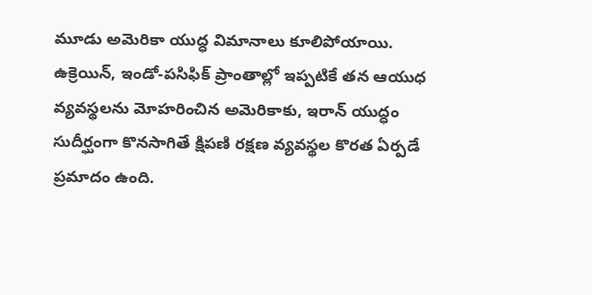మూడు అమెరికా యుద్ధ విమానాలు కూలిపోయాయి. ఉక్రెయిన్, ఇండో-పసిఫిక్ ప్రాంతాల్లో ఇప్పటికే తన ఆయుధ వ్యవస్థలను మోహరించిన అమెరికాకు, ఇరాన్ యుద్ధం సుదీర్ఘంగా కొనసాగితే క్షిపణి రక్షణ వ్యవస్థల కొరత ఏర్పడే ప్రమాదం ఉంది.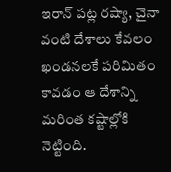ఇరాన్ పట్ల రష్యా, చైనా వంటి దేశాలు కేవలం ఖండనలకే పరిమితం కావడం ఆ దేశాన్ని మరింత కష్టాల్లోకి నెట్టింది.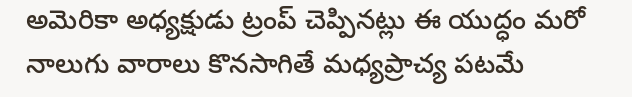అమెరికా అధ్యక్షుడు ట్రంప్ చెప్పినట్లు ఈ యుద్ధం మరో నాలుగు వారాలు కొనసాగితే మధ్యప్రాచ్య పటమే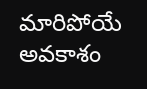మారిపోయే అవకాశం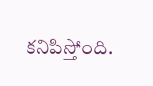కనిపిస్తోంది.